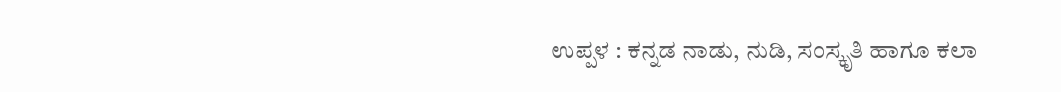ಉಪ್ಪಳ : ಕನ್ನಡ ನಾಡು, ನುಡಿ, ಸಂಸ್ಕೃತಿ ಹಾಗೂ ಕಲಾ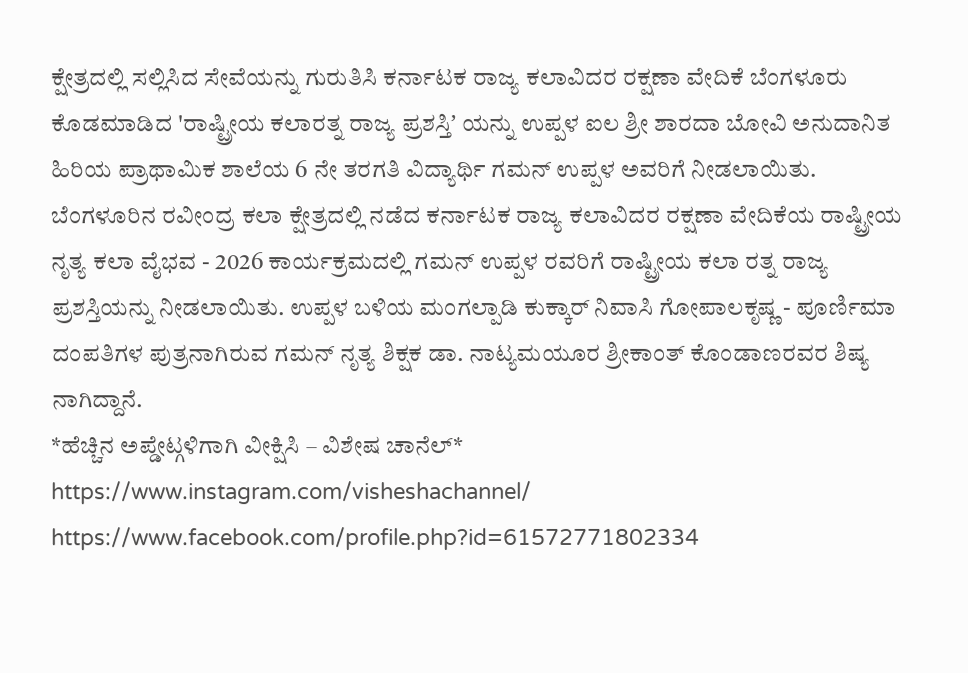ಕ್ಷೇತ್ರದಲ್ಲಿ ಸಲ್ಲಿಸಿದ ಸೇವೆಯನ್ನು ಗುರುತಿಸಿ ಕರ್ನಾಟಕ ರಾಜ್ಯ ಕಲಾವಿದರ ರಕ್ಷಣಾ ವೇದಿಕೆ ಬೆಂಗಳೂರು ಕೊಡಮಾಡಿದ 'ರಾಷ್ಟ್ರೀಯ ಕಲಾರತ್ನ ರಾಜ್ಯ ಪ್ರಶಸ್ತಿʼ ಯನ್ನು ಉಪ್ಪಳ ಐಲ ಶ್ರೀ ಶಾರದಾ ಬೋವಿ ಅನುದಾನಿತ ಹಿರಿಯ ಪ್ರಾಥಾಮಿಕ ಶಾಲೆಯ 6 ನೇ ತರಗತಿ ವಿದ್ಯಾರ್ಥಿ ಗಮನ್ ಉಪ್ಪಳ ಅವರಿಗೆ ನೀಡಲಾಯಿತು. ಬೆಂಗಳೂರಿನ ರವೀಂದ್ರ ಕಲಾ ಕ್ಷೇತ್ರದಲ್ಲಿ ನಡೆದ ಕರ್ನಾಟಕ ರಾಜ್ಯ ಕಲಾವಿದರ ರಕ್ಷಣಾ ವೇದಿಕೆಯ ರಾಷ್ಟ್ರೀಯ ನೃತ್ಯ ಕಲಾ ವೈಭವ - 2026 ಕಾರ್ಯಕ್ರಮದಲ್ಲಿ ಗಮನ್ ಉಪ್ಪಳ ರವರಿಗೆ ರಾಷ್ಟ್ರೀಯ ಕಲಾ ರತ್ನ ರಾಜ್ಯ ಪ್ರಶಸ್ತಿಯನ್ನು ನೀಡಲಾಯಿತು. ಉಪ್ಪಳ ಬಳಿಯ ಮಂಗಲ್ಪಾಡಿ ಕುಕ್ಕಾರ್ ನಿವಾಸಿ ಗೋಪಾಲಕೃಷ್ಣ - ಪೂರ್ಣಿಮಾ ದಂಪತಿಗಳ ಪುತ್ರನಾಗಿರುವ ಗಮನ್ ನೃತ್ಯ ಶಿಕ್ಷಕ ಡಾ. ನಾಟ್ಯಮಯೂರ ಶ್ರೀಕಾಂತ್ ಕೊಂಡಾಣರವರ ಶಿಷ್ಯ ನಾಗಿದ್ದಾನೆ.
*ಹೆಚ್ಚಿನ ಅಪ್ಡೇಟ್ಗಳಿಗಾಗಿ ವೀಕ್ಷಿಸಿ – ವಿಶೇಷ ಚಾನೆಲ್*
https://www.instagram.com/visheshachannel/
https://www.facebook.com/profile.php?id=61572771802334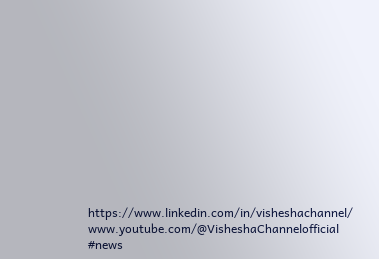https://www.linkedin.com/in/visheshachannel/
www.youtube.com/@VisheshaChannelofficial
#news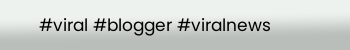#viral #blogger #viralnews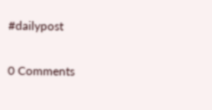#dailypost

0 Comments